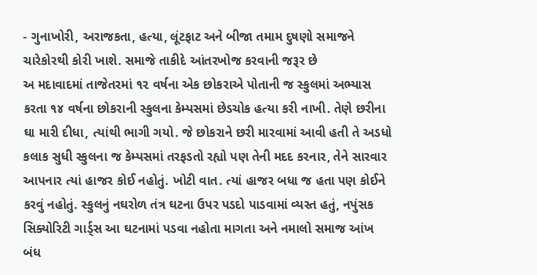- ગુનાખોરી, અરાજકતા, હત્યા, લૂંટફાટ અને બીજા તમામ દુષણો સમાજને ચારેકોરથી કોરી ખાશે. સમાજે તાકીદે આંતરખોજ કરવાની જરૂર છે
અ મદાવાદમાં તાજેતરમાં ૧૨ વર્ષના એક છોકરાએ પોતાની જ સ્કુલમાં અભ્યાસ કરતા ૧૪ વર્ષના છોકરાની સ્કુલના કેમ્પસમાં છેડચોક હત્યા કરી નાખી. તેણે છરીના ઘા મારી દીધા, ત્યાંથી ભાગી ગયો. જે છોકરાને છરી મારવામાં આવી હતી તે અડધો કલાક સુધી સ્કુલના જ કેમ્પસમાં તરફડતો રહ્યો પણ તેની મદદ કરનાર, તેને સારવાર આપનાર ત્યાં હાજર કોઈ નહોતું. ખોટી વાત. ત્યાં હાજર બધા જ હતા પણ કોઈને કરવું નહોતું. સ્કુલનું નઘરોળ તંત્ર ઘટના ઉપર પડદો પાડવામાં વ્યસ્ત હતું, નપુંસક સિક્યોરિટી ગાર્ડ્સ આ ઘટનામાં પડવા નહોતા માગતા અને નમાલો સમાજ આંખ બંધ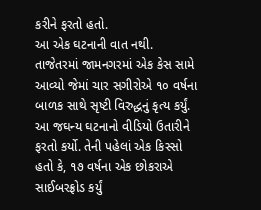કરીને ફરતો હતો.
આ એક ઘટનાની વાત નથી. તાજેતરમાં જામનગરમાં એક કેસ સામે આવ્યો જેમાં ચાર સગીરોએ ૧૦ વર્ષના બાળક સાથે સૃષ્ટી વિરુદ્ધનું કૃત્ય કર્યું. આ જઘન્ય ઘટનાનો વીડિયો ઉતારીને ફરતો કર્યો. તેની પહેલાં એક કિસ્સો હતો કે, ૧૭ વર્ષના એક છોકરાએ સાઈબરફ્રોડ કર્યું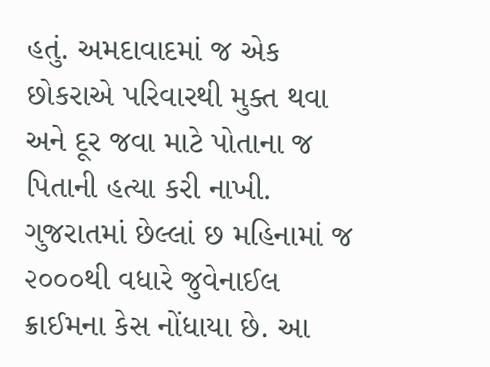હતું. અમદાવાદમાં જ એક છોકરાએ પરિવારથી મુક્ત થવા અને દૂર જવા માટે પોતાના જ પિતાની હત્યા કરી નાખી.
ગુજરાતમાં છેલ્લાં છ મહિનામાં જ ૨૦૦૦થી વધારે જુવેનાઈલ ક્રાઈમના કેસ નોંધાયા છે. આ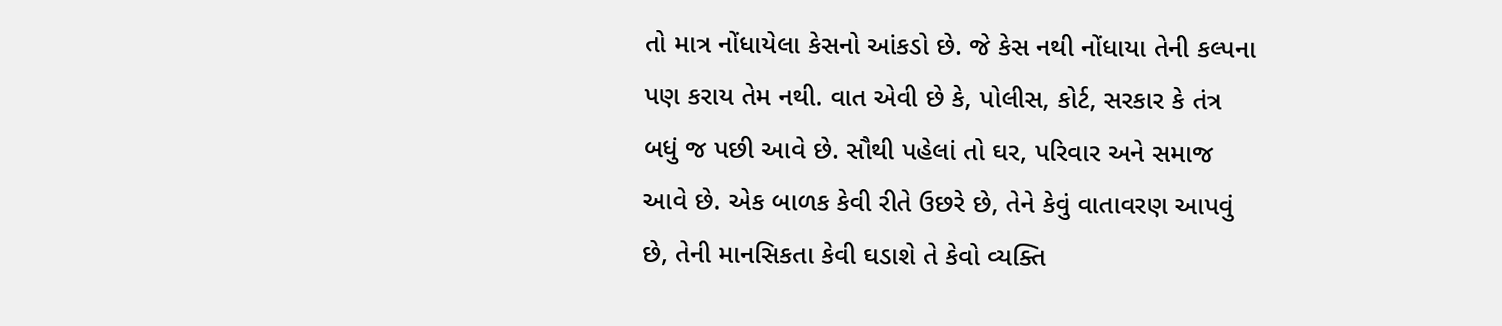તો માત્ર નોંધાયેલા કેસનો આંકડો છે. જે કેસ નથી નોંધાયા તેની કલ્પના પણ કરાય તેમ નથી. વાત એવી છે કે, પોલીસ, કોર્ટ, સરકાર કે તંત્ર બધું જ પછી આવે છે. સૌથી પહેલાં તો ઘર, પરિવાર અને સમાજ આવે છે. એક બાળક કેવી રીતે ઉછરે છે, તેને કેવું વાતાવરણ આપવું છે, તેની માનસિકતા કેવી ઘડાશે તે કેવો વ્યક્તિ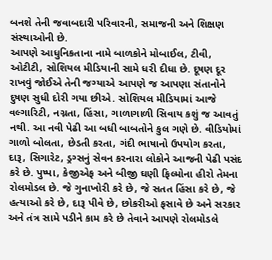બનશે તેની જવાબદારી પરિવારની, સમાજની અને શિક્ષણ સંસ્થાઓની છે.
આપણે આધુનિકતાના નામે બાળકોને મોબાઈલ, ટીવી, ઓટીટી, સોશિયલ મીડિયાની સામે ધરી દીધા છે. દૂષણ દૂર રાખવું જોઈએ તેની જગ્યાએ આપણે જ આપણા સંતાનોને દુષણ સુધી દોરી ગયા છીએ. સોશિયલ મીડિયામાં આજે વલ્ગારિટી, નગ્નતા, હિંસા, ગાળાગાળી સિવાય કશું જ આવતું નથી. આ નવી પેઢી આ બધી બાબતોને કુલ ગણે છે. વીડિયોમાં ગાળો બોલતા, છેડતી કરતા, ગંદી ભાષાનો ઉપયોગ કરતા, દારૂ, સિગારેટ, ડ્રગ્સનું સેવન કરનારા લોકોને આજની પેઢી પસંદ કરે છે. પુષ્પા, કેજીએફ અને બીજી ઘણી ફિલ્મોના હીરો તેમના રોલમોડલ છે. જે ગુનાખોરી કરે છે, જે સતત હિંસા કરે છે, જે હત્યાઓ કરે છે, દારૂ પીવે છે, છોકરીઓ ફસાવે છે અને સરકાર અને તંત્ર સામે પડીને કામ કરે છે તેવાને આપણે રોલમોડલે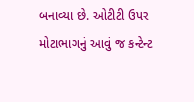બનાવ્યા છે. ઓટીટી ઉપર મોટાભાગનું આવું જ કન્ટેન્ટ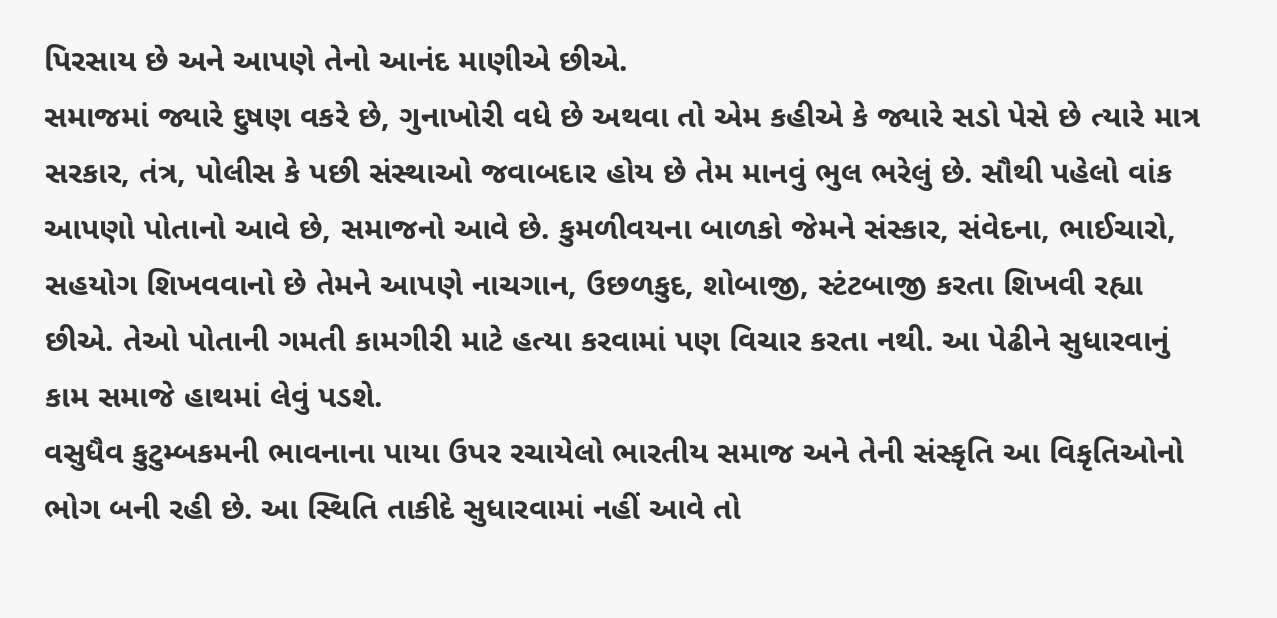પિરસાય છે અને આપણે તેનો આનંદ માણીએ છીએ.
સમાજમાં જ્યારે દુષણ વકરે છે, ગુનાખોરી વધે છે અથવા તો એમ કહીએ કે જ્યારે સડો પેસે છે ત્યારે માત્ર સરકાર, તંત્ર, પોલીસ કે પછી સંસ્થાઓ જવાબદાર હોય છે તેમ માનવું ભુલ ભરેલું છે. સૌથી પહેલો વાંક આપણો પોતાનો આવે છે, સમાજનો આવે છે. કુમળીવયના બાળકો જેમને સંસ્કાર, સંવેદના, ભાઈચારો, સહયોગ શિખવવાનો છે તેમને આપણે નાચગાન, ઉછળકુદ, શોબાજી, સ્ટંટબાજી કરતા શિખવી રહ્યા છીએ. તેઓ પોતાની ગમતી કામગીરી માટે હત્યા કરવામાં પણ વિચાર કરતા નથી. આ પેઢીને સુધારવાનું કામ સમાજે હાથમાં લેવું પડશે.
વસુધૈવ કુટુમ્બકમની ભાવનાના પાયા ઉપર રચાયેલો ભારતીય સમાજ અને તેની સંસ્કૃતિ આ વિકૃતિઓનો ભોગ બની રહી છે. આ સ્થિતિ તાકીદે સુધારવામાં નહીં આવે તો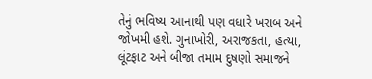તેનું ભવિષ્ય આનાથી પણ વધારે ખરાબ અને જોખમી હશે. ગુનાખોરી, અરાજકતા, હત્યા, લૂંટફાટ અને બીજા તમામ દુષણો સમાજને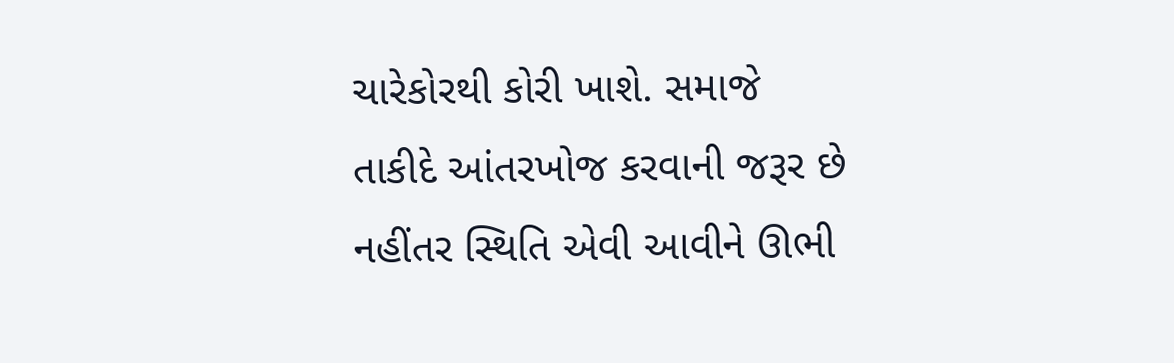ચારેકોરથી કોરી ખાશે. સમાજે તાકીદે આંતરખોજ કરવાની જરૂર છે નહીંતર સ્થિતિ એવી આવીને ઊભી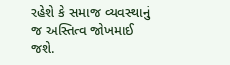રહેશે કે સમાજ વ્યવસ્થાનું જ અસ્તિત્વ જોખમાઈ જશે.